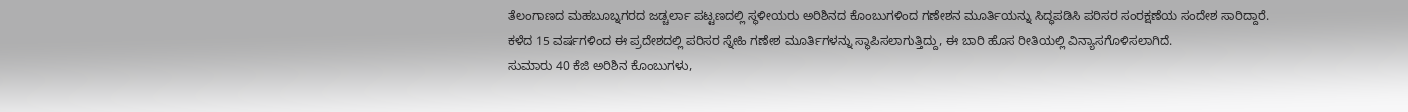ತೆಲಂಗಾಣದ ಮಹಬೂಬ್ನಗರದ ಜಡ್ಚರ್ಲಾ ಪಟ್ಟಣದಲ್ಲಿ ಸ್ಥಳೀಯರು ಅರಿಶಿನದ ಕೊಂಬುಗಳಿಂದ ಗಣೇಶನ ಮೂರ್ತಿಯನ್ನು ಸಿದ್ಧಪಡಿಸಿ ಪರಿಸರ ಸಂರಕ್ಷಣೆಯ ಸಂದೇಶ ಸಾರಿದ್ದಾರೆ.
ಕಳೆದ 15 ವರ್ಷಗಳಿಂದ ಈ ಪ್ರದೇಶದಲ್ಲಿ ಪರಿಸರ ಸ್ನೇಹಿ ಗಣೇಶ ಮೂರ್ತಿಗಳನ್ನು ಸ್ಥಾಪಿಸಲಾಗುತ್ತಿದ್ದು, ಈ ಬಾರಿ ಹೊಸ ರೀತಿಯಲ್ಲಿ ವಿನ್ಯಾಸಗೊಳಿಸಲಾಗಿದೆ.
ಸುಮಾರು 40 ಕೆಜಿ ಅರಿಶಿನ ಕೊಂಬುಗಳು,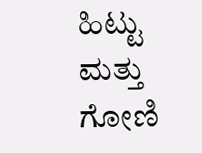ಹಿಟ್ಟು ಮತ್ತು ಗೋಣಿ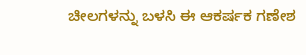ಚೀಲಗಳನ್ನು ಬಳಸಿ ಈ ಆಕರ್ಷಕ ಗಣೇಶ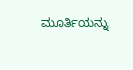ಮೂರ್ತಿಯನ್ನು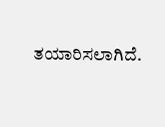ತಯಾರಿಸಲಾಗಿದೆ.